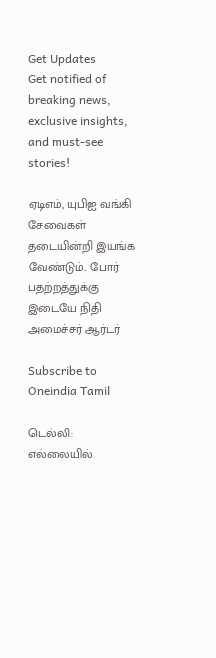Get Updates
Get notified of breaking news, exclusive insights, and must-see stories!

ஏடிஎம், யுபிஐ வங்கி சேவைகள் தடையின்றி இயங்க வேண்டும்.. போர் பதற்றத்துக்கு இடையே நிதி அமைச்சர் ஆர்டர்

Subscribe to Oneindia Tamil

டெல்லி: எல்லையில்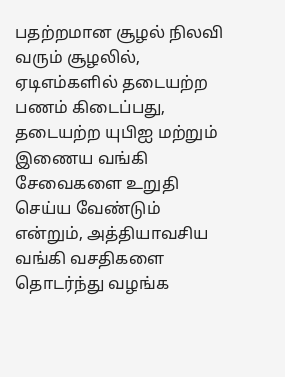பதற்றமான சூழல் நிலவி வரும் சூழலில், ஏடிஎம்களில் தடையற்ற பணம் கிடைப்பது, தடையற்ற யுபிஐ மற்றும் இணைய வங்கி சேவைகளை உறுதி செய்ய வேண்டும் என்றும், அத்தியாவசிய வங்கி வசதிகளை தொடர்ந்து வழங்க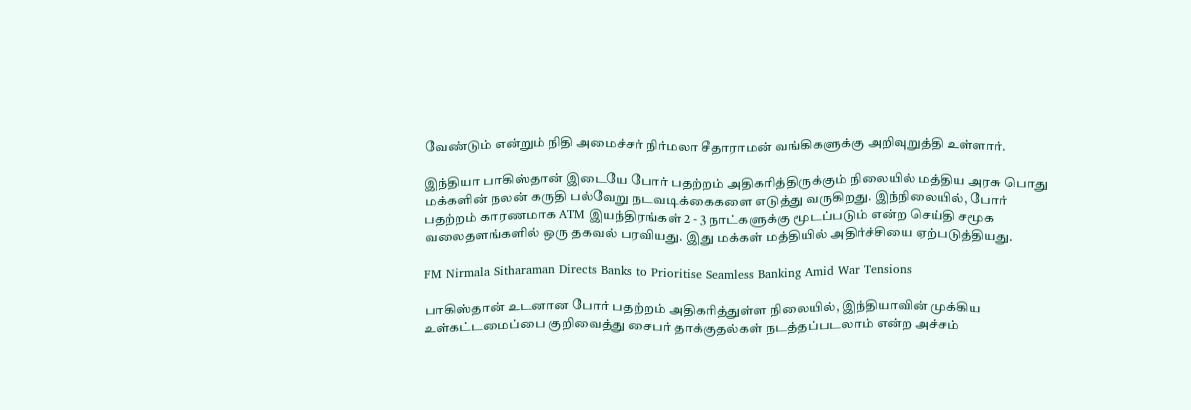வேண்டும் என்றும் நிதி அமைச்சர் நிர்மலா சீதாராமன் வங்கிகளுக்கு அறிவுறுத்தி உள்ளார்.

இந்தியா பாகிஸ்தான் இடையே போர் பதற்றம் அதிகரித்திருக்கும் நிலையில் மத்திய அரசு பொது மக்களின் நலன் கருதி பல்வேறு நடவடிக்கைகளை எடுத்து வருகிறது. இந்நிலையில், போர் பதற்றம் காரணமாக ATM இயந்திரங்கள் 2 - 3 நாட்களுக்கு மூடப்படும் என்ற செய்தி சமூக வலைதளங்களில் ஒரு தகவல் பரவியது. இது மக்கள் மத்தியில் அதிர்ச்சியை ஏற்படுத்தியது.

FM Nirmala Sitharaman Directs Banks to Prioritise Seamless Banking Amid War Tensions

பாகிஸ்தான் உடனான போர் பதற்றம் அதிகரித்துள்ள நிலையில், இந்தியாவின் முக்கிய உள்கட்டமைப்பை குறிவைத்து சைபர் தாக்குதல்கள் நடத்தப்படலாம் என்ற அச்சம்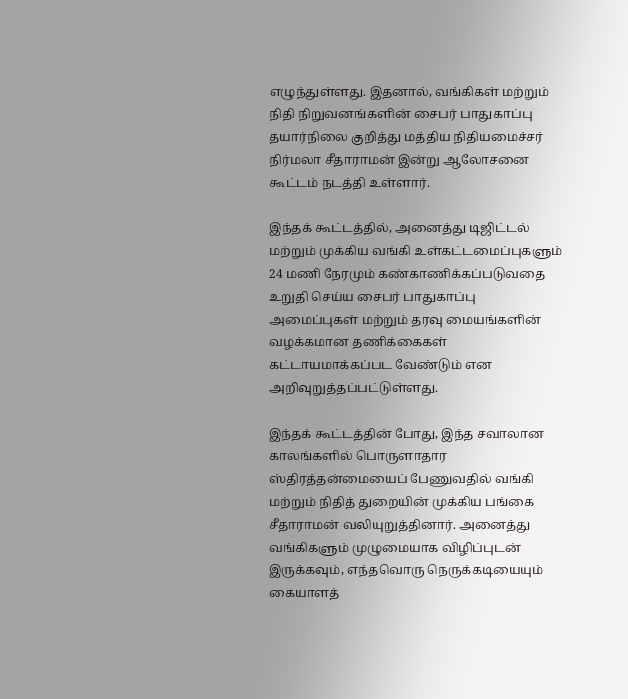எழுந்துள்ளது. இதனால், வங்கிகள் மற்றும் நிதி நிறுவனங்களின் சைபர் பாதுகாப்பு தயார்நிலை குறித்து மத்திய நிதியமைச்சர் நிர்மலா சீதாராமன் இன்று ஆலோசனை கூட்டம் நடத்தி உள்ளார்.

இந்தக் கூட்டத்தில், அனைத்து டிஜிட்டல் மற்றும் முக்கிய வங்கி உள்கட்டமைப்புகளும் 24 மணி நேரமும் கண்காணிக்கப்படுவதை உறுதி செய்ய சைபர் பாதுகாப்பு அமைப்புகள் மற்றும் தரவு மையங்களின் வழக்கமான தணிக்கைகள் கட்டாயமாக்கப்பட வேண்டும் என அறிவுறுத்தப்பட்டுள்ளது.

இந்தக் கூட்டத்தின் போது, இந்த சவாலான காலங்களில் பொருளாதார ஸ்திரத்தன்மையைப் பேணுவதில் வங்கி மற்றும் நிதித் துறையின் முக்கிய பங்கை சீதாராமன் வலியுறுத்தினார். அனைத்து வங்கிகளும் முழுமையாக விழிப்புடன் இருக்கவும், எந்தவொரு நெருக்கடியையும் கையாளத்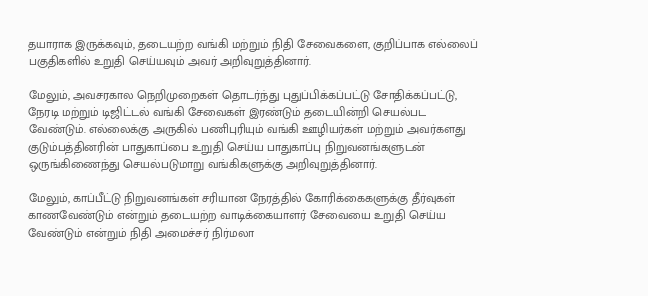தயாராக இருக்கவும், தடையற்ற வங்கி மற்றும் நிதி சேவைகளை, குறிப்பாக எல்லைப் பகுதிகளில் உறுதி செய்யவும் அவர் அறிவுறுத்தினார்.

மேலும், அவசரகால நெறிமுறைகள் தொடர்ந்து புதுப்பிக்கப்பட்டு சோதிக்கப்பட்டு, நேரடி மற்றும் டிஜிட்டல் வங்கி சேவைகள் இரண்டும் தடையின்றி செயல்பட வேண்டும். எல்லைக்கு அருகில் பணிபுரியும் வங்கி ஊழியர்கள் மற்றும் அவர்களது குடும்பத்தினரின் பாதுகாப்பை உறுதி செய்ய பாதுகாப்பு நிறுவனங்களுடன் ஒருங்கிணைந்து செயல்படுமாறு வங்கிகளுக்கு அறிவுறுத்தினார்.

மேலும், காப்பீட்டு நிறுவனங்கள் சரியான நேரத்தில் கோரிக்கைகளுக்கு தீர்வுகள் காணவேண்டும் என்றும் தடையற்ற வாடிக்கையாளர் சேவையை உறுதி செய்ய வேண்டும் என்றும் நிதி அமைச்சர் நிர்மலா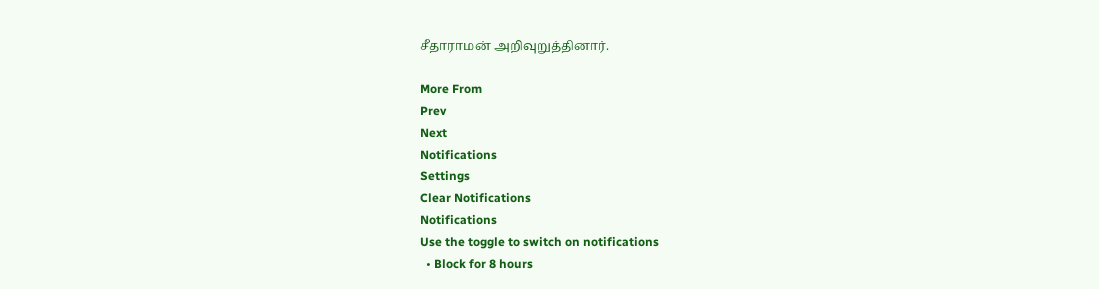சீதாராமன் அறிவுறுத்தினார்.

More From
Prev
Next
Notifications
Settings
Clear Notifications
Notifications
Use the toggle to switch on notifications
  • Block for 8 hours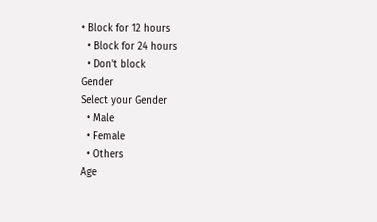• Block for 12 hours
  • Block for 24 hours
  • Don't block
Gender
Select your Gender
  • Male
  • Female
  • Others
Age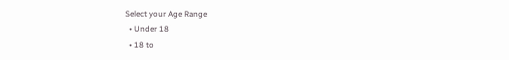Select your Age Range
  • Under 18
  • 18 to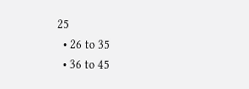25
  • 26 to 35
  • 36 to 45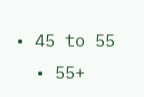• 45 to 55
  • 55+